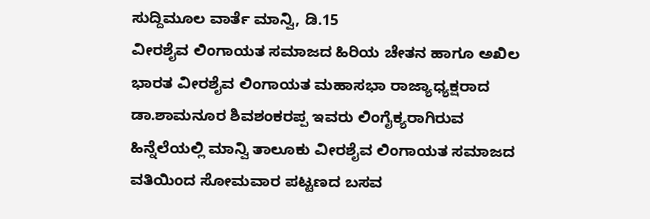ಸುದ್ದಿಮೂಲ ವಾರ್ತೆ ಮಾನ್ವಿ, ಡಿ.15
ವೀರಶೈವ ಲಿಂಗಾಯತ ಸಮಾಜದ ಹಿರಿಯ ಚೇತನ ಹಾಗೂ ಅಖಿಲ ಭಾರತ ವೀರಶೈವ ಲಿಂಗಾಯತ ಮಹಾಸಭಾ ರಾಜ್ಯಾಧ್ಯಕ್ಷರಾದ ಡಾ.ಶಾಮನೂರ ಶಿವಶಂಕರಪ್ಪ ಇವರು ಲಿಂಗೈಕ್ಯರಾಗಿರುವ ಹಿನ್ನೆಲೆಯಲ್ಲಿ ಮಾನ್ವಿ ತಾಲೂಕು ವೀರಶೈವ ಲಿಂಗಾಯತ ಸಮಾಜದ ವತಿಯಿಂದ ಸೋಮವಾರ ಪಟ್ಟಣದ ಬಸವ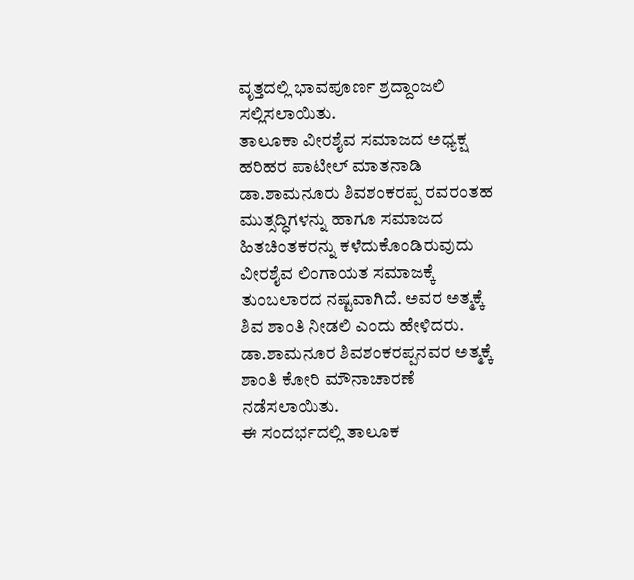ವೃತ್ತದಲ್ಲಿ ಭಾವಪೂರ್ಣ ಶ್ರದ್ದಾಂಜಲಿ ಸಲ್ಲಿಸಲಾಯಿತು.
ತಾಲೂಕಾ ವೀರಶೈವ ಸಮಾಜದ ಅಧ್ಯಕ್ಷ ಹರಿಹರ ಪಾಟೀಲ್ ಮಾತನಾಡಿ ಡಾ.ಶಾಮನೂರು ಶಿವಶಂಕರಪ್ಪ ರವರಂತಹ ಮುತ್ಸದ್ಧಿಗಳನ್ನು ಹಾಗೂ ಸಮಾಜದ ಹಿತಚಿಂತಕರನ್ನು ಕಳೆದುಕೊಂಡಿರುವುದು ವೀರಶೈವ ಲಿಂಗಾಯತ ಸಮಾಜಕ್ಕೆ ತುಂಬಲಾರದ ನಷ್ಟವಾಗಿದೆ. ಅವರ ಅತ್ಮಕ್ಕೆ ಶಿವ ಶಾಂತಿ ನೀಡಲಿ ಎಂದು ಹೇಳಿದರು.
ಡಾ.ಶಾಮನೂರ ಶಿವಶಂಕರಪ್ಪನವರ ಅತ್ಮಕ್ಕೆ ಶಾಂತಿ ಕೋರಿ ಮೌನಾಚಾರಣೆ ನಡೆಸಲಾಯಿತು.
ಈ ಸಂದರ್ಭದಲ್ಲಿ ತಾಲೂಕ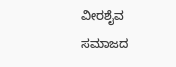ವೀರಶೈವ ಸಮಾಜದ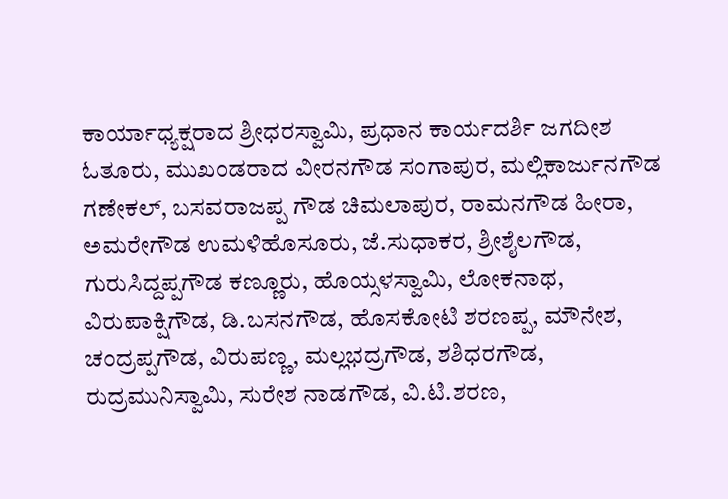ಕಾರ್ಯಾಧ್ಯಕ್ಷರಾದ ಶ್ರೀಧರಸ್ವಾಮಿ, ಪ್ರಧಾನ ಕಾರ್ಯದರ್ಶಿ ಜಗದೀಶ ಓತೂರು, ಮುಖಂಡರಾದ ವೀರನಗೌಡ ಸಂಗಾಪುರ, ಮಲ್ಲಿಕಾರ್ಜುನಗೌಡ ಗಣೇಕಲ್, ಬಸವರಾಜಪ್ಪ ಗೌಡ ಚಿಮಲಾಪುರ, ರಾಮನಗೌಡ ಹೀರಾ, ಅಮರೇಗೌಡ ಉಮಳಿಹೊಸೂರು, ಜೆ.ಸುಧಾಕರ, ಶ್ರೀಶೈಲಗೌಡ, ಗುರುಸಿದ್ದಪ್ಪಗೌಡ ಕಣ್ಣೂರು, ಹೊಯ್ಸಳಸ್ವಾಮಿ, ಲೋಕನಾಥ, ವಿರುಪಾಕ್ಷಿಗೌಡ, ಡಿ.ಬಸನಗೌಡ, ಹೊಸಕೋಟಿ ಶರಣಪ್ಪ, ಮೌನೇಶ, ಚಂದ್ರಪ್ಪಗೌಡ, ವಿರುಪಣ್ಣ, ಮಲ್ಲಭದ್ರಗೌಡ, ಶಶಿಧರಗೌಡ, ರುದ್ರಮುನಿಸ್ವಾಮಿ, ಸುರೇಶ ನಾಡಗೌಡ, ವಿ.ಟಿ.ಶರಣ,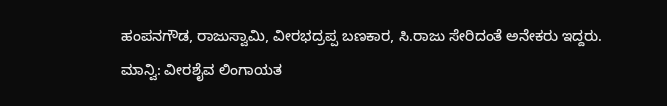ಹಂಪನಗೌಡ, ರಾಜುಸ್ವಾಮಿ, ವೀರಭದ್ರಪ್ಪ ಬಣಕಾರ, ಸಿ.ರಾಜು ಸೇರಿದಂತೆ ಅನೇಕರು ಇದ್ದರು.
ಮಾನ್ವಿ: ವೀರಶೈವ ಲಿಂಗಾಯತ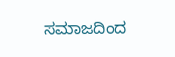ಸಮಾಜದಿಂದ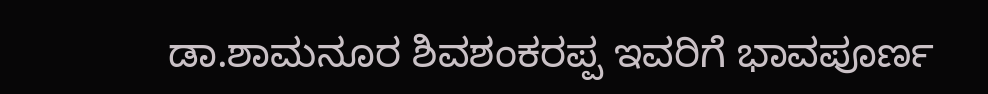ಡಾ.ಶಾಮನೂರ ಶಿವಶಂಕರಪ್ಪ ಇವರಿಗೆ ಭಾವಪೂರ್ಣ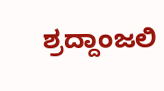ಶ್ರದ್ದಾಂಜಲಿ